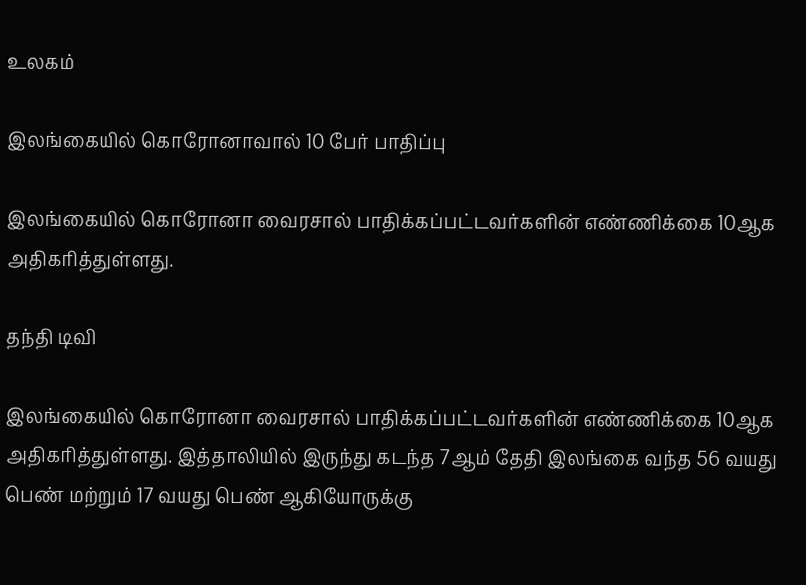உலகம்

இலங்கையில் கொரோனாவால் 10 பேர் பாதிப்பு

இலங்கையில் கொரோனா வைரசால் பாதிக்கப்பட்டவர்களின் எண்ணிக்கை 10ஆக அதிகரித்துள்ளது.

தந்தி டிவி

இலங்கையில் கொரோனா வைரசால் பாதிக்கப்பட்டவர்களின் எண்ணிக்கை 10ஆக அதிகரித்துள்ளது. இத்தாலியில் இருந்து கடந்த 7ஆம் தேதி இலங்கை வந்த 56 வயது பெண் மற்றும் 17 வயது பெண் ஆகியோருக்கு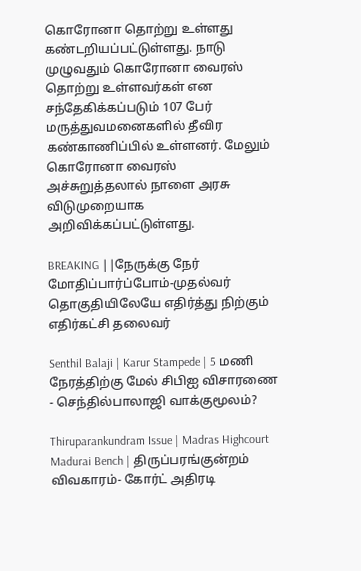கொரோனா தொற்று உள்ளது கண்டறியப்பட்டுள்ளது. நாடு முழுவதும் கொரோனா வைரஸ் தொற்று உள்ளவர்கள் என சந்தேகிக்கப்படும் 107 பேர் மருத்துவமனைகளில் தீவிர கண்காணிப்பில் உள்ளனர். மேலும் கொரோனா வைரஸ் அச்சுறுத்தலால் நாளை அரசு விடுமுறையாக அறிவிக்கப்பட்டுள்ளது.

BREAKING ||நேருக்கு நேர் மோதிப்பார்ப்போம்-முதல்வர் தொகுதியிலேயே எதிர்த்து நிற்கும் எதிர்கட்சி தலைவர்

Senthil Balaji | Karur Stampede | 5 மணி நேரத்திற்கு மேல் சிபிஐ விசாரணை - செந்தில்பாலாஜி வாக்குமூலம்?

Thiruparankundram Issue | Madras Highcourt Madurai Bench | திருப்பரங்குன்றம் விவகாரம்- கோர்ட் அதிரடி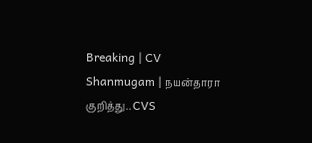Breaking | CV Shanmugam | நயன்தாரா குறித்து.. CVS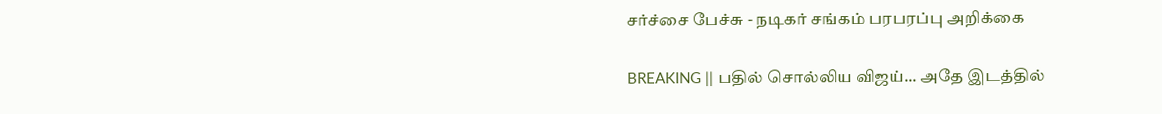சர்ச்சை பேச்சு - நடிகர் சங்கம் பரபரப்பு அறிக்கை

BREAKING || பதில் சொல்லிய விஜய்... அதே இடத்தில்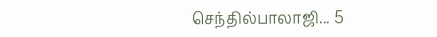செந்தில்பாலாஜி... 5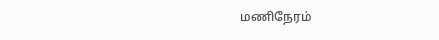மணிநேரம்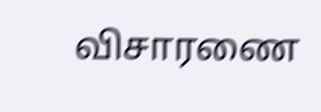விசாரணை